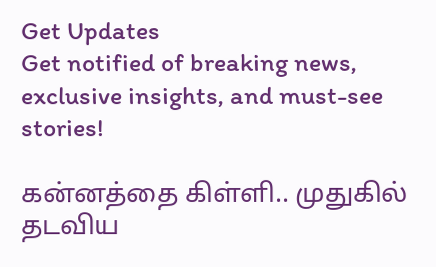Get Updates
Get notified of breaking news, exclusive insights, and must-see stories!

கன்னத்தை கிள்ளி.. முதுகில் தடவிய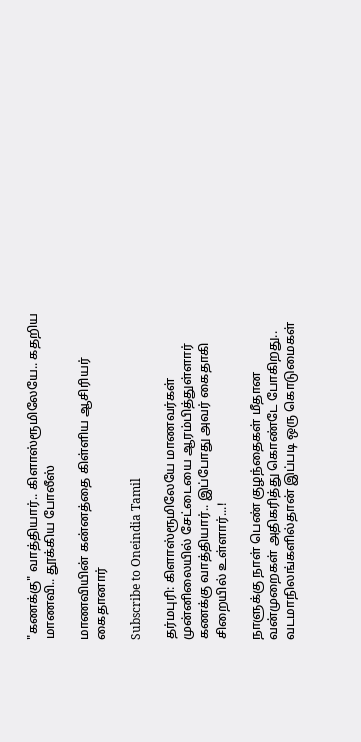"கணக்கு" வாத்தியார்.. கிளாஸ்ரூமிலேயே.. கதறிய மாணவி.. தூக்கிய போலீஸ்

மாணவியின் கன்னத்தை கிள்ளிய ஆசிரியர் கைதானார்

Subscribe to Oneindia Tamil

தர்மபுரி: கிளாஸ்ரூமிலேயே மாணவர்கள் முன்னிலையில் சேட்டையை ஆரம்பித்துள்ளார் கணக்கு வாத்தியார்.. இப்போது அவர் கைதாகி சிறையில் உள்ளார்...!

நாளுக்கு நாள் பெண் குழந்தைகள் மீதான வன்முறைகள் அதிகரித்து கொண்டே போகிறது.. வடமாநிலங்களில்தான் இப்படி ஒரு கொடுமைகள்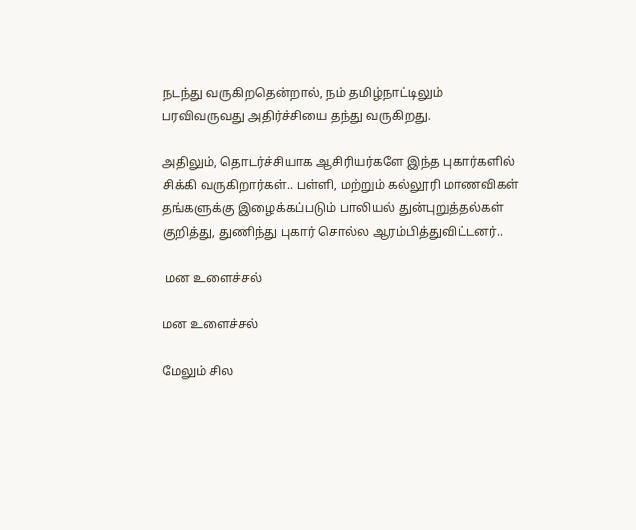நடந்து வருகிறதென்றால், நம் தமிழ்நாட்டிலும் பரவிவருவது அதிர்ச்சியை தந்து வருகிறது.

அதிலும், தொடர்ச்சியாக ஆசிரியர்களே இந்த புகார்களில் சிக்கி வருகிறார்கள்.. பள்ளி, மற்றும் கல்லூரி மாணவிகள் தங்களுக்கு இழைக்கப்படும் பாலியல் துன்புறுத்தல்கள் குறித்து, துணிந்து புகார் சொல்ல ஆரம்பித்துவிட்டனர்..

 மன உளைச்சல்

மன உளைச்சல்

மேலும் சில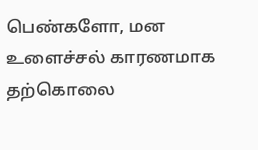பெண்களோ, மன உளைச்சல் காரணமாக தற்கொலை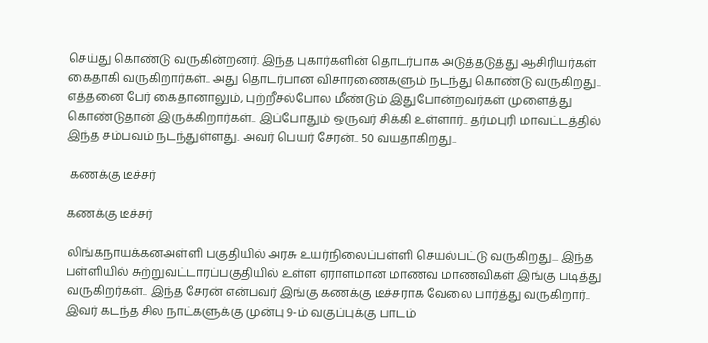செய்து கொண்டு வருகின்றனர். இந்த புகார்களின் தொடர்பாக அடுத்தடுத்து ஆசிரியர்கள் கைதாகி வருகிறார்கள்.. அது தொடர்பான விசாரணைகளும் நடந்து கொண்டு வருகிறது.. எத்தனை பேர் கைதானாலும், புற்றீசல்போல மீண்டும் இதுபோன்றவர்கள் முளைத்து கொண்டுதான் இருக்கிறார்கள்.. இப்போதும் ஒருவர் சிக்கி உள்ளார்.. தர்மபுரி மாவட்டத்தில் இந்த சம்பவம் நடந்துள்ளது. அவர் பெயர் சேரன்.. 50 வயதாகிறது..

 கணக்கு டீச்சர்

கணக்கு டீச்சர்

லிங்கநாயக்கனஅள்ளி பகுதியில் அரசு உயர்நிலைப்பள்ளி செயல்பட்டு வருகிறது... இந்த பள்ளியில் சுற்றுவட்டாரப்பகுதியில் உள்ள ஏராளமான மாணவ மாணவிகள் இங்கு படித்து வருகிறர்கள்.. இந்த சேரன் என்பவர் இங்கு கணக்கு டீச்சராக வேலை பார்த்து வருகிறார்.. இவர் கடந்த சில நாட்களுக்கு முன்பு 9-ம் வகுப்புக்கு பாடம்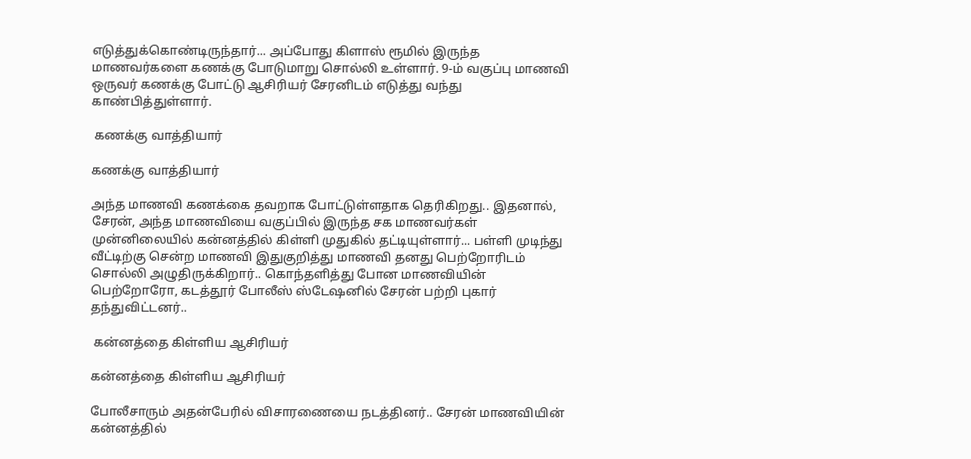எடுத்துக்கொண்டிருந்தார்... அப்போது கிளாஸ் ரூமில் இருந்த மாணவர்களை கணக்கு போடுமாறு சொல்லி உள்ளார். 9-ம் வகுப்பு மாணவி ஒருவர் கணக்கு போட்டு ஆசிரியர் சேரனிடம் எடுத்து வந்து காண்பித்துள்ளார்.

 கணக்கு வாத்தியார்

கணக்கு வாத்தியார்

அந்த மாணவி கணக்கை தவறாக போட்டுள்ளதாக தெரிகிறது.. இதனால், சேரன், அந்த மாணவியை வகுப்பில் இருந்த சக மாணவர்கள் முன்னிலையில் கன்னத்தில் கிள்ளி முதுகில் தட்டியுள்ளார்... பள்ளி முடிந்து வீட்டிற்கு சென்ற மாணவி இதுகுறித்து மாணவி தனது பெற்றோரிடம் சொல்லி அழுதிருக்கிறார்.. கொந்தளித்து போன மாணவியின் பெற்றோரோ, கடத்தூர் போலீஸ் ஸ்டேஷனில் சேரன் பற்றி புகார் தந்துவிட்டனர்..

 கன்னத்தை கிள்ளிய ஆசிரியர்

கன்னத்தை கிள்ளிய ஆசிரியர்

போலீசாரும் அதன்பேரில் விசாரணையை நடத்தினர்.. சேரன் மாணவியின் கன்னத்தில்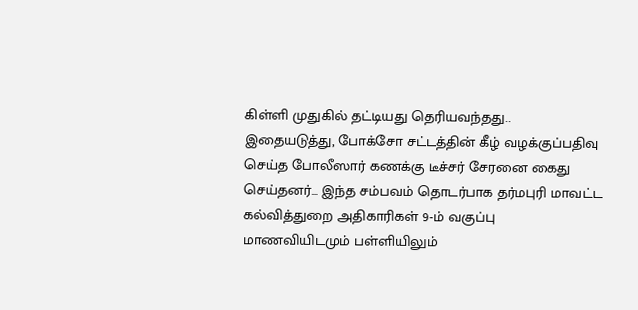கிள்ளி முதுகில் தட்டியது தெரியவந்தது.. இதையடுத்து, போக்சோ சட்டத்தின் கீழ் வழக்குப்பதிவு செய்த போலீஸார் கணக்கு டீச்சர் சேரனை கைது செய்தனர்... இந்த சம்பவம் தொடர்பாக தர்மபுரி மாவட்ட கல்வித்துறை அதிகாரிகள் 9-ம் வகுப்பு மாணவியிடமும் பள்ளியிலும்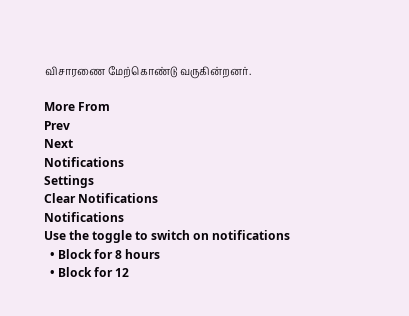விசாரணை மேற்கொண்டு வருகின்றனர்.

More From
Prev
Next
Notifications
Settings
Clear Notifications
Notifications
Use the toggle to switch on notifications
  • Block for 8 hours
  • Block for 12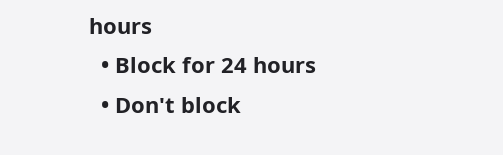hours
  • Block for 24 hours
  • Don't block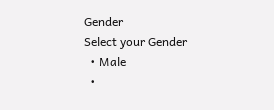Gender
Select your Gender
  • Male
  •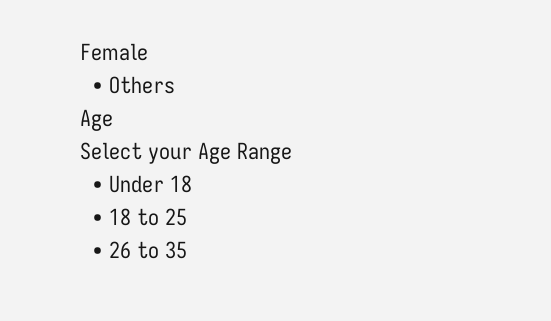Female
  • Others
Age
Select your Age Range
  • Under 18
  • 18 to 25
  • 26 to 35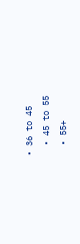• 36 to 45
  • 45 to 55
  • 55+